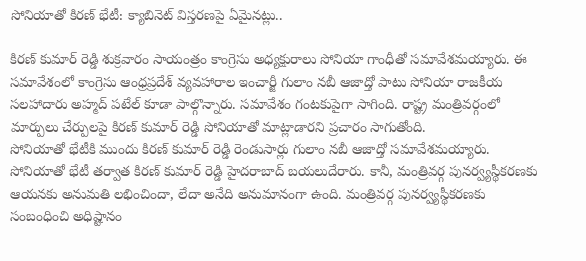సోనియాతో కిరణ్ భేటీ: క్యాబినెట్ విస్తరణపై ఏమైనట్లు..

కిరణ్ కుమార్ రెడ్డి శుక్రవారం సాయంత్రం కాంగ్రెసు అధ్యక్షురాలు సోనియా గాంధీతో సమావేశమయ్యారు. ఈ సమావేశంలో కాంగ్రెసు ఆంధ్రప్రదేశ్ వ్యవహారాల ఇంచార్జీ గులాం నబీ ఆజాద్తో పాటు సోనియా రాజకీయ సలహాదారు అహ్మద్ పటేల్ కూడా పాల్గొన్నారు. సమావేశం గంటకుపైగా సాగింది. రాష్ట్ర మంత్రివర్గంలో మార్పులు చేర్పులపై కిరణ్ కుమార్ రెడ్డి సోనియాతో మాట్లాడారని ప్రచారం సాగుతోంది.
సోనియాతో భేటీకి ముందు కిరణ్ కుమార్ రెడ్డి రెండుసార్లు గులాం నబీ ఆజాద్తో సమావేశమయ్యారు. సోనియాతో భేటీ తర్వాత కిరణ్ కుమార్ రెడ్డి హైదరాబాద్ బయలుదేరారు. కానీ, మంత్రివర్గ పునర్వ్యస్థీకరణకు ఆయనకు అనుమతి లభించిందా, లేదా అనేది అనుమానంగా ఉంది. మంత్రివర్గ పునర్వ్యస్థీకరణకు సంబంధించి అధిష్టానం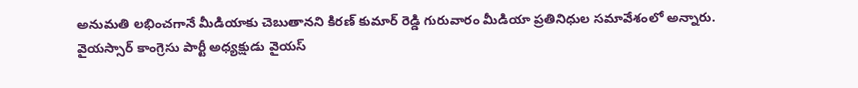అనుమతి లభించగానే మీడియాకు చెబుతానని కిరణ్ కుమార్ రెడ్డి గురువారం మీడియా ప్రతినిధుల సమావేశంలో అన్నారు.
వైయస్సార్ కాంగ్రెసు పార్టీ అధ్యక్షుడు వైయస్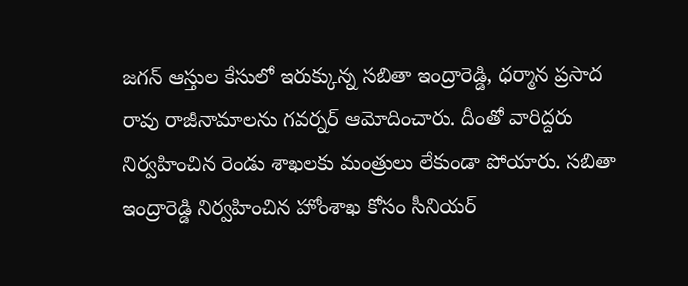జగన్ ఆస్తుల కేసులో ఇరుక్కున్న సబితా ఇంద్రారెడ్డి, ధర్మాన ప్రసాద రావు రాజీనామాలను గవర్నర్ ఆమోదించారు. దీంతో వారిద్దరు నిర్వహించిన రెండు శాఖలకు మంత్రులు లేకుండా పోయారు. సబితా ఇంద్రారెడ్డి నిర్వహించిన హోంశాఖ కోసం సీనియర్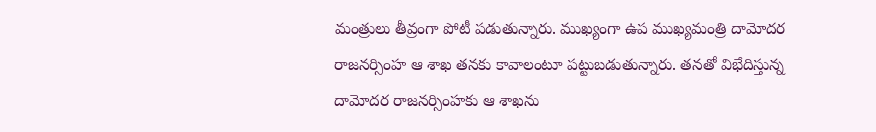మంత్రులు తీవ్రంగా పోటీ పడుతున్నారు. ముఖ్యంగా ఉప ముఖ్యమంత్రి దామోదర రాజనర్సింహ ఆ శాఖ తనకు కావాలంటూ పట్టుబడుతున్నారు. తనతో విభేదిస్తున్న దామోదర రాజనర్సింహకు ఆ శాఖను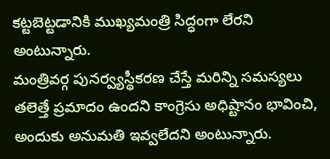కట్టబెట్టడానికి ముఖ్యమంత్రి సిద్ధంగా లేరని అంటున్నారు.
మంత్రివర్గ పునర్వ్యస్థీకరణ చేస్తే మరిన్ని సమస్యలు తలెత్తే ప్రమాదం ఉందని కాంగ్రెసు అధిష్టానం భావించి, అందుకు అనుమతి ఇవ్వలేదని అంటున్నారు.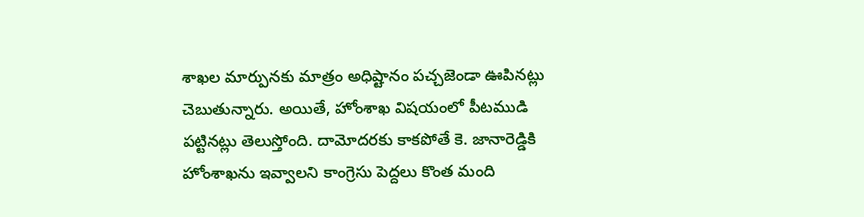శాఖల మార్పునకు మాత్రం అధిష్టానం పచ్చజెండా ఊపినట్లు చెబుతున్నారు. అయితే, హోంశాఖ విషయంలో పీటముడి పట్టినట్లు తెలుస్తోంది. దామోదరకు కాకపోతే కె. జానారెడ్డికి హోంశాఖను ఇవ్వాలని కాంగ్రెసు పెద్దలు కొంత మంది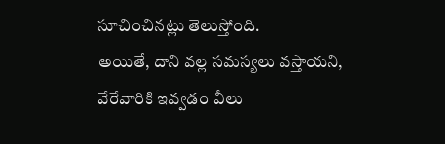సూచించినట్లు తెలుస్తోంది.
అయితే, దాని వల్ల సమస్యలు వస్తాయని, వేరేవారికి ఇవ్వడం వీలు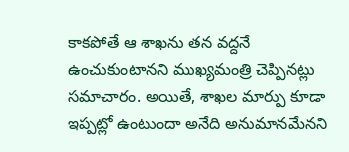కాకపోతే ఆ శాఖను తన వద్దనే ఉంచుకుంటానని ముఖ్యమంత్రి చెప్పినట్లు సమాచారం. అయితే, శాఖల మార్పు కూడా ఇప్పట్లో ఉంటుందా అనేది అనుమానమేనని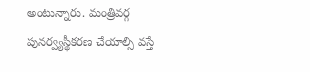అంటున్నారు. మంత్రివర్గ పునర్వ్యస్థీకరణ చేయాల్సి వస్తే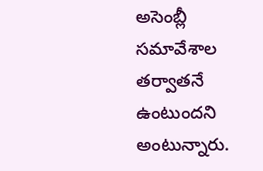అసెంబ్లీ సమావేశాల తర్వాతనే ఉంటుందని అంటున్నారు.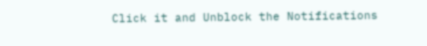Click it and Unblock the Notifications